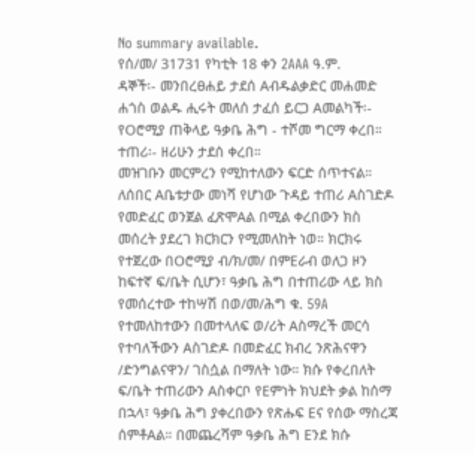No summary available.
የሰ/መ/ 31731 የካቲት 18 ቀን 2AAA ዓ.ም.
ዳኞች፡- መንበረፀሐይ ታደሰ Aብዱልቃድር መሐመድ ሐጎስ ወልዱ ሒሩት መለሰ ታፈሰ ይርጋ Aመልካች፡- የOሮሚያ ጠቅላይ ዓቃቤ ሕግ - ተሾመ ግርማ ቀረበ።
ተጠሪ፡- ዘሪሁን ታደሰ ቀረበ።
መዝገቡን መርምረን የሚከተለውን ፍርድ ሰጥተናል።
ለሰበር Aቤቱታው መነሻ የሆነው ጉዳይ ተጠሪ Aስገድዶ የመድፈር ወንጀል ፈጽሞAል በሚል ቀረበውን ክስ መሰረት ያደረገ ክርክርን የሚመለከት ነወ። ክርክሩ የተጀረው በOሮሚያ ብ/ክ/መ/ በምEራብ ወለጋ ዞን ከፍተኛ ፍ/ቤት ሲሆን፣ ዓቃቤ ሕግ በተጠሪው ላይ ክስ የመሰረተው ተከሣሽ በወ/መ/ሕግ ቁ. 59A የተመለከተውን በመተላለፍ ወ/ሪት Aስማረች መርሳ የተባለችውን Aስገድዶ በመድፈር ክብረ ንጽሕናዋን /ድንግልናዋን/ ገስሷል በማለት ነው። ክሱ የቀረበለት ፍ/ቤት ተጠሪውን Aስቀርቦ የEምነት ክህደት ቃል ከሰማ በኋላ፣ ዓቃቤ ሕግ ያቀረበውን የጽሑፍ Eና የሰው ማስረጃ ሰምቶAል። በመጨረሻም ዓቃቤ ሕግ Eንደ ክሱ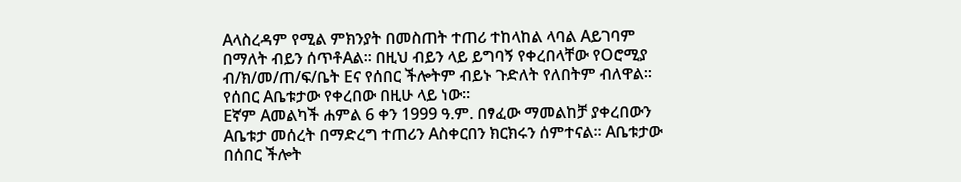Aላስረዳም የሚል ምክንያት በመስጠት ተጠሪ ተከላከል ላባል Aይገባም በማለት ብይን ሰጥቶAል። በዚህ ብይን ላይ ይግባኝ የቀረበላቸው የOሮሚያ ብ/ክ/መ/ጠ/ፍ/ቤት Eና የሰበር ችሎትም ብይኑ ጉድለት የለበትም ብለዋል። የሰበር Aቤቱታው የቀረበው በዚሁ ላይ ነው።
Eኛም Aመልካች ሐምል 6 ቀን 1999 ዓ.ም. በፃፈው ማመልከቻ ያቀረበውን Aቤቱታ መሰረት በማድረግ ተጠሪን Aስቀርበን ክርክሩን ሰምተናል። Aቤቱታው በሰበር ችሎት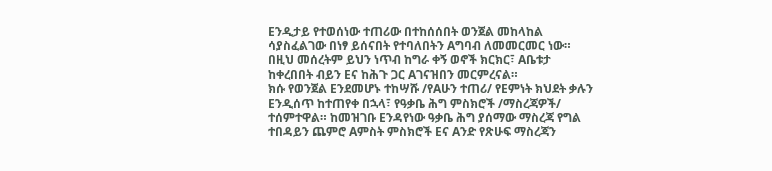Eንዲታይ የተወሰነው ተጠሪው በተከሰሰበት ወንጀል መከላከል ሳያስፈልገው በነፃ ይሰናበት የተባለበትን Aግባብ ለመመርመር ነው። በዚህ መሰረትም ይህን ነጥብ ከግራ ቀኝ ወኖች ክርክር፣ Aቤቱታ ከቀረበበት ብይን Eና ከሕጉ ጋር Aገናዝበን መርምረናል።
ክሱ የወንጀል Eንደመሆኑ ተከሣሹ /የAሁን ተጠሪ/ የEምነት ክህደት ቃሉን Eንዲሰጥ ከተጠየቀ በኋላ፣ የዓቃቤ ሕግ ምስክሮች /ማስረጃዎች/ ተሰምተዋል። ከመዝገቡ Eንዳየነው ዓቃቤ ሕግ ያሰማው ማስረጃ የግል ተበዳይን ጨምሮ Aምስት ምስክሮች Eና Aንድ የጽሁፍ ማስረጃን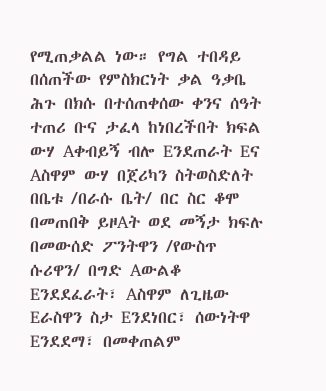የሚጠቃልል ነው። የግል ተበዳይ በሰጠችው የምስክርነት ቃል ዓቃቤ ሕጉ በክሱ በተሰጠቀሰው ቀንና ሰዓት ተጠሪ ቡና ታፈላ ከነበረችበት ክፍል ውሃ Aቀብይኝ ብሎ Eንደጠራት Eና Aስዋም ውሃ በጀሪካን ስትወስድለት በቤቱ /በራሱ ቤት/ በር ስር ቆሞ በመጠበቅ ይዞAት ወደ መኝታ ክፍሉ በመውሰድ ፖንትዋን /የውስጥ ሱሪዋን/ በግድ Aውልቆ Eንደደፈራት፣ Aስዋም ለጊዜው Eራስዋን ስታ Eንደነበር፣ ሰውነትዋ Eንደደማ፣ በመቀጠልም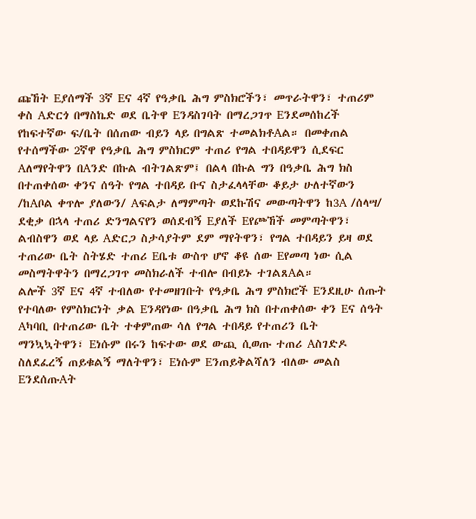ጩኸት Eያሰማች 3ኛ Eና 4ኛ የዓቃቤ ሕግ ምስክሮችን፣ መጥራትዋን፣ ተጠሪም ቀስ Aድርጎ በማስኬድ ወደ ቤትዋ Eንዳስገባት በማረጋገጥ Eንደመሰከረች የከፍተኛው ፍ/ቤት በሰጠው ብይን ላይ በግልጽ ተመልክቶAል። በመቀጠል የተሰማችው 2ኛዋ የዓቃቤ ሕግ ምስክርም ተጠሪ የግል ተበዳይዋን ሲደፍር Aለማየትዋን በAንድ በኩል ብትገልጽም፤ በልላ በኩል ግን በዓቃቤ ሕግ ክስ በተጠቀሰው ቀንና ሰዓት የግል ተበዳይ ቡና ስታፈላላቸው ቆይታ ሁለተኛውን /ከAቦል ቀጥሎ ያለውን/ Aፍልታ ለማምጣት ወደኩሽና መውጣትዋን ከ3A /ሰላሣ/ ደቂቃ በኋላ ተጠሪ ድንግልናየን ወሰደብኝ Eያለች Eየጮኸች መምጣትዋን፣ ልብስዋን ወደ ላይ Aድርጋ ስታሳያትም ደም ማየትዋን፣ የግል ተበዳይን ይዛ ወደ ተጠሪው ቤት ስትሄድ ተጠሪ Eቤቱ ውስጥ ሆኖ ቆዩ ሰው Eየመጣ ነው ሲል መስማትዋትን በማረጋገጥ መስክራለች ተብሎ በብይኑ ተገልጸAል።
ልሎች 3ኛ Eና 4ኛ ተብለው የተመዘገቡት የዓቃቤ ሕግ ምስክሮች Eንደዚሁ ሰጡት የተባለው የምስክርነት ቃል Eንዳየነው በዓቃቤ ሕግ ክስ በተጠቀሰው ቀን Eና ሰዓት Aካባቢ በተጠሪው ቤት ተቀምጠው ሳለ የግል ተበዳይ የተጠሪን ቤት ማንኳኳትዋን፣ Eነሱም በሩን ከፍተው ወደ ውጪ ሲወጡ ተጠሪ Aስገድዶ ስለደፈረኝ ጠይቁልኝ ማለትዋን፣ Eነሱም Eንጠይቅልሻለን ብለው መልስ EንደሰጡAት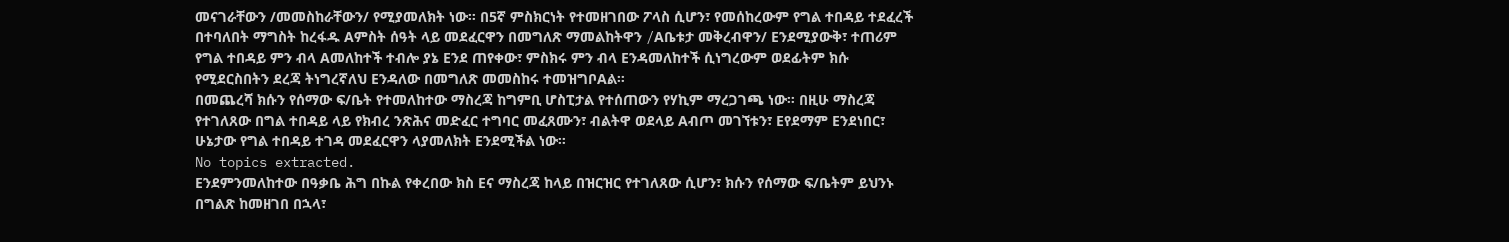መናገራቸውን /መመስከራቸውን/ የሚያመለክት ነው። በ5ኛ ምስክርነት የተመዘገበው ፖላስ ሲሆን፣ የመሰከረውም የግል ተበዳይ ተደፈረች በተባለበት ማግስት ከረፋዱ Aምስት ሰዓት ላይ መደፈርዋን በመግለጽ ማመልከትዋን /Aቤቱታ መቅረብዋን/ Eንደሚያውቅ፣ ተጠሪም የግል ተበዳይ ምን ብላ Aመለከተች ተብሎ ያኔ Eንደ ጠየቀው፣ ምስክሩ ምን ብላ Eንዳመለከተች ሲነግረውም ወደፊትም ክሱ የሚደርስበትን ደረጃ ትነግረኛለህ Eንዳለው በመግለጽ መመስከሩ ተመዝግቦAል።
በመጨረሻ ክሱን የሰማው ፍ/ቤት የተመለከተው ማስረጃ ከግምቢ ሆስፒታል የተሰጠውን የሃኪም ማረጋገጫ ነው። በዚሁ ማስረጃ የተገለጸው በግል ተበዳይ ላይ የክብረ ንጽሕና መድፈር ተግባር መፈጸሙን፣ ብልትዋ ወደላይ Aብጦ መገኘቱን፣ Eየደማም Eንደነበር፣ ሁኔታው የግል ተበዳይ ተገዳ መደፈርዋን ላያመለክት Eንደሚችል ነው።
No topics extracted.
Eንደምንመለከተው በዓቃቤ ሕግ በኩል የቀረበው ክስ Eና ማስረጃ ከላይ በዝርዝር የተገለጸው ሲሆን፣ ክሱን የሰማው ፍ/ቤትም ይህንኑ በግልጽ ከመዘገበ በኋላ፣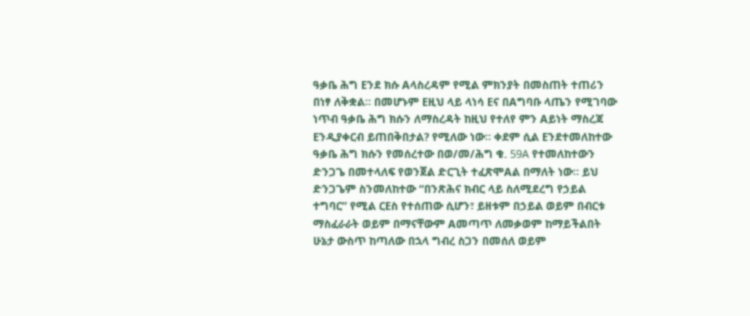ዓቃቤ ሕግ Eንደ ክሱ Aላስረዳም የሚል ምክንያት በመስጠት ተጠሪን በነፃ ለቅቋል። በመሆኑም Eዚህ ላይ ላነሳ Eና በAግባቡ ላጤን የሚገባው ነጥብ ዓቃቤ ሕግ ክሱን ለማስረዳት ከዚህ የተለየ ምን Aይነት ማስረጃ Eንዲያቀርብ ይጠበቅበታል? የሚለው ነው። ቀደም ሲል Eንደተመለከተው ዓቃቤ ሕግ ክሱን የመሰረተው በወ/መ/ሕግ ቁ. 59A የተመለከተውን ድንጋጌ በመተላለፍ የወንጀል ድርጊት ተፈጽሞAል በማለት ነው። ይህ ድንጋጌም ስንመለከተው “በንጽሕና ክብር ላይ ስለሚደረግ የኃይል ተግባር” የሚል ርEስ የተሰጠው ሲሆን፣ ይዘቱም በኃይል ወይም በብርቱ ማስፈራራት ወይም በማናቸውም Aመጣጥ ለመቃወም ከማይችልበት ሁኔታ ውስጥ ከጣለው በኋላ ግብረ ስጋን በመሰለ ወይም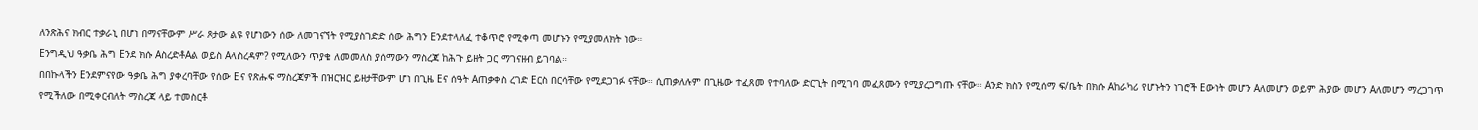ለንጽሕና ክብር ተቃራኒ በሆነ በማናቸውም ሥራ ጾታው ልዩ የሆነውን ሰው ለመገናኘት የሚያስገድድ ሰው ሕግን Eንደተላለፈ ተቆጥሮ የሚቀጣ መሆኑን የሚያመለክት ነው።
Eንግዲህ ዓቃቤ ሕግ Eንደ ክሱ AስረድቶAል ወይስ Aላስረዳም? የሚለውን ጥያቄ ለመመለስ ያሰማውን ማስረጃ ከሕጉ ይዘት ጋር ማገናዘብ ይገባል።
በበኩላችን Eንደምናየው ዓቃቤ ሕግ ያቀረባቸው የሰው Eና የጽሑፍ ማስረጃዎች በዝርዝር ይዘታቸውም ሆነ በጊዜ Eና ሰዓት Aጠቃቀስ ረገድ Eርስ በርሳቸው የሚደጋገፉ ናቸው። ሲጠቃለሉም በጊዜው ተፈጸመ የተባለው ድርጊት በሚገባ መፈጸሙን የሚያረጋግጡ ናቸው። Aንድ ክስን የሚሰማ ፍ/ቤት በክሱ Aከራካሪ የሆኑትን ነገሮች Eውነት መሆን Aለመሆን ወይም ሕያው መሆን Aለመሆን ማረጋገጥ የሚችለው በሚቀርብለት ማስረጃ ላይ ተመስርቶ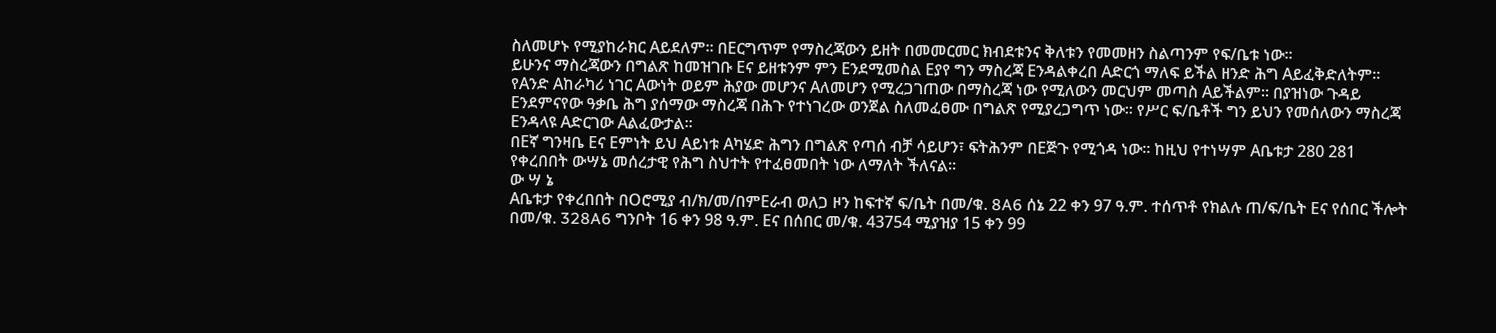ስለመሆኑ የሚያከራክር Aይደለም። በEርግጥም የማስረጃውን ይዘት በመመርመር ክብደቱንና ቅለቱን የመመዘን ስልጣንም የፍ/ቤቱ ነው።
ይሁንና ማስረጃውን በግልጽ ከመዝገቡ Eና ይዘቱንም ምን Eንደሚመስል Eያየ ግን ማስረጃ Eንዳልቀረበ Aድርጎ ማለፍ ይችል ዘንድ ሕግ Aይፈቅድለትም። የAንድ Aከራካሪ ነገር Aውነት ወይም ሕያው መሆንና Aለመሆን የሚረጋገጠው በማስረጃ ነው የሚለውን መርህም መጣስ Aይችልም። በያዝነው ጉዳይ Eንደምናየው ዓቃቤ ሕግ ያሰማው ማስረጃ በሕጉ የተነገረው ወንጀል ስለመፈፀሙ በግልጽ የሚያረጋግጥ ነው። የሥር ፍ/ቤቶች ግን ይህን የመሰለውን ማስረጃ Eንዳላዩ Aድርገው Aልፈውታል።
በEኛ ግንዛቤ Eና Eምነት ይህ Aይነቱ Aካሄድ ሕግን በግልጽ የጣሰ ብቻ ሳይሆን፣ ፍትሕንም በEጅጉ የሚጎዳ ነው። ከዚህ የተነሣም Aቤቱታ 280 281 የቀረበበት ውሣኔ መሰረታዊ የሕግ ስህተት የተፈፀመበት ነው ለማለት ችለናል።
ው ሣ ኔ
Aቤቱታ የቀረበበት በOሮሚያ ብ/ክ/መ/በምEራብ ወለጋ ዞን ከፍተኛ ፍ/ቤት በመ/ቁ. 8A6 ሰኔ 22 ቀን 97 ዓ.ም. ተሰጥቶ የክልሉ ጠ/ፍ/ቤት Eና የሰበር ችሎት በመ/ቁ. 328A6 ግንቦት 16 ቀን 98 ዓ.ም. Eና በሰበር መ/ቁ. 43754 ሚያዝያ 15 ቀን 99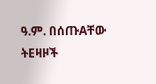ዓ.ም. በሰጡAቸው ትEዛዞች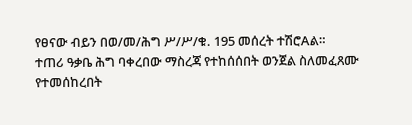የፀናው ብይን በወ/መ/ሕግ ሥ/ሥ/ቁ. 195 መሰረት ተሽሮAል።
ተጠሪ ዓቃቤ ሕግ ባቀረበው ማስረጃ የተከሰሰበት ወንጀል ስለመፈጸሙ የተመሰከረበት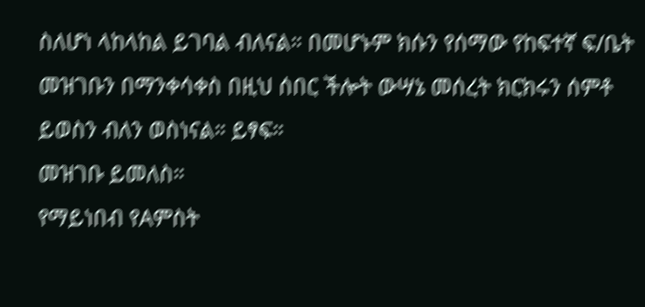ስለሆነ ላከላከል ይገባል ብለናል። በመሆኑም ክሱን የሰማው የከፍተኛ ፍ/ቤት መዝገቡን በማንቀሳቀስ በዚህ ሰበር ችሎት ውሣኔ መሰረት ክርክሩን ሰምቶ ይወስን ብለን ወስነናል። ይፃፍ።
መዝገቡ ይመለስ።
የማይነበብ የAምስት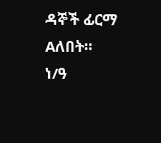ዳኞች ፊርማ Aለበት።
ነ/ዓ